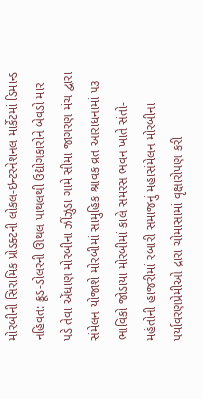મોરબીની સિરામિક પ્રોડક્ટની લોકલ-ઇન્ટરનેશનલ માર્કેટમાં ડિમાન્ડ નહિવત: ક્રૂડ-ડોલરની ઊથલ પાથલથી ઉદ્યોગકારોને બેવડો માર પડે તેવા એંધાણ મોરબીના ઝીંઝુડા ગામે સીમા જાગરણ મંચ દ્વારા સંમેલન યોજાશે મોરબીમાં સામુહિક શ્રાવક વ્રત આરાધનામાં ૫૩ ભાવિકો જોડાયા મોરબીમાં કાલે સમરસ ભવન ખાતે સંતો-મહંતોની હાજરીમાં રબારી સમાજનું મહાસંમેલન મોરબીના પર્યાવરણપ્રેમીઓ દ્રારા ચોમાસામાં વૃક્ષારોપણ કરી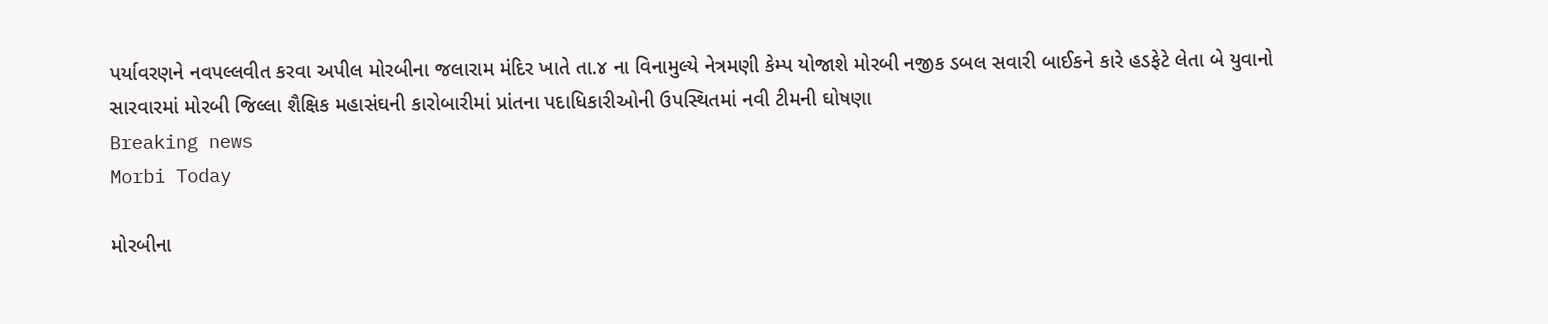પર્યાવરણને નવપલ્લવીત કરવા અપીલ મોરબીના જલારામ મંદિર ખાતે તા.૪ ના વિનામુલ્યે નેત્રમણી કેમ્પ યોજાશે મોરબી નજીક ડબલ સવારી બાઈકને કારે હડફેટે લેતા બે યુવાનો સારવારમાં મોરબી જિલ્લા શૈક્ષિક મહાસંઘની કારોબારીમાં પ્રાંતના પદાધિકારીઓની ઉપસ્થિતમાં નવી ટીમની ઘોષણા
Breaking news
Morbi Today

મોરબીના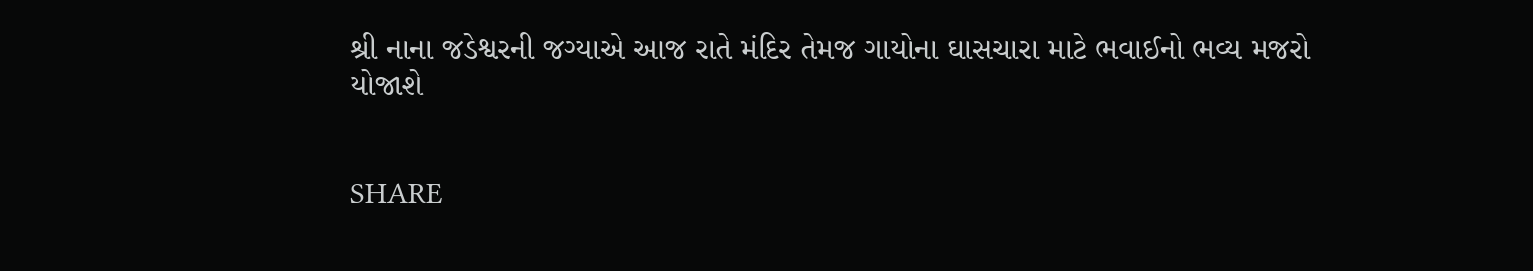શ્રી નાના જડેશ્વરની જગ્યાએ આજ રાતે મંદિર તેમજ ગાયોના ઘાસચારા માટે ભવાઈનો ભવ્ય મજરો યોજાશે


SHARE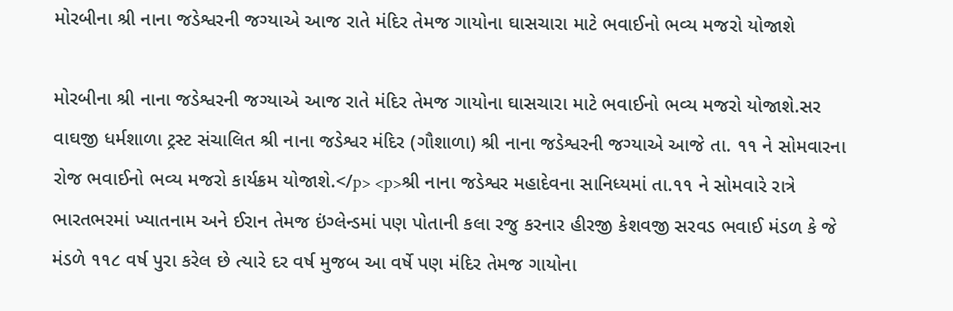મોરબીના શ્રી નાના જડેશ્વરની જગ્યાએ આજ રાતે મંદિર તેમજ ગાયોના ઘાસચારા માટે ભવાઈનો ભવ્ય મજરો યોજાશે

મોરબીના શ્રી નાના જડેશ્વરની જગ્યાએ આજ રાતે મંદિર તેમજ ગાયોના ઘાસચારા માટે ભવાઈનો ભવ્ય મજરો યોજાશે.સર વાઘજી ધર્મશાળા ટ્રસ્ટ સંચાલિત શ્રી નાના જડેશ્વર મંદિર (ગૌશાળા) શ્રી નાના જડેશ્વરની જગ્યાએ આજે તા. ૧૧ ને સોમવારના રોજ ભવાઈનો ભવ્ય મજરો કાર્યક્રમ યોજાશે.</p> <p>શ્રી નાના જડેશ્વર મહાદેવના સાનિધ્યમાં તા.૧૧ ને સોમવારે રાત્રે ભારતભરમાં ખ્યાતનામ અને ઈરાન તેમજ ઇંગ્લેન્ડમાં પણ પોતાની કલા રજુ કરનાર હીરજી કેશવજી સરવડ ભવાઈ મંડળ કે જે મંડળે ૧૧૮ વર્ષ પુરા કરેલ છે ત્યારે દર વર્ષ મુજબ આ વર્ષે પણ મંદિર તેમજ ગાયોના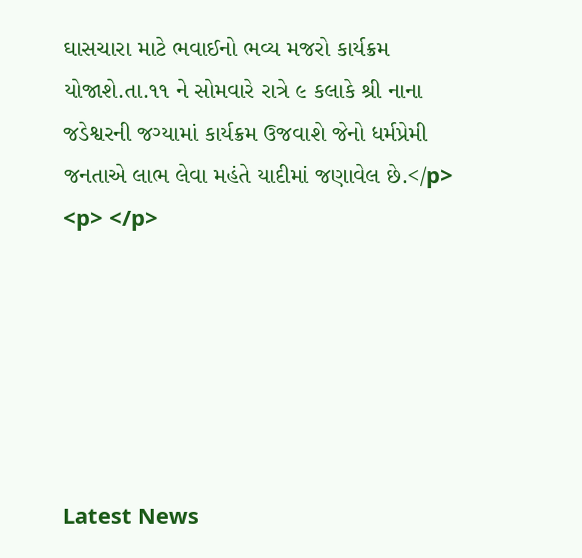ઘાસચારા માટે ભવાઈનો ભવ્ય મજરો કાર્યક્રમ યોજાશે.તા.૧૧ ને સોમવારે રાત્રે ૯ કલાકે શ્રી નાના જડેશ્વરની જગ્યામાં કાર્યક્રમ ઉજવાશે જેનો ધર્મપ્રેમી જનતાએ લાભ લેવા મહંતે યાદીમાં જણાવેલ છે.</p> <p> </p>






Latest News